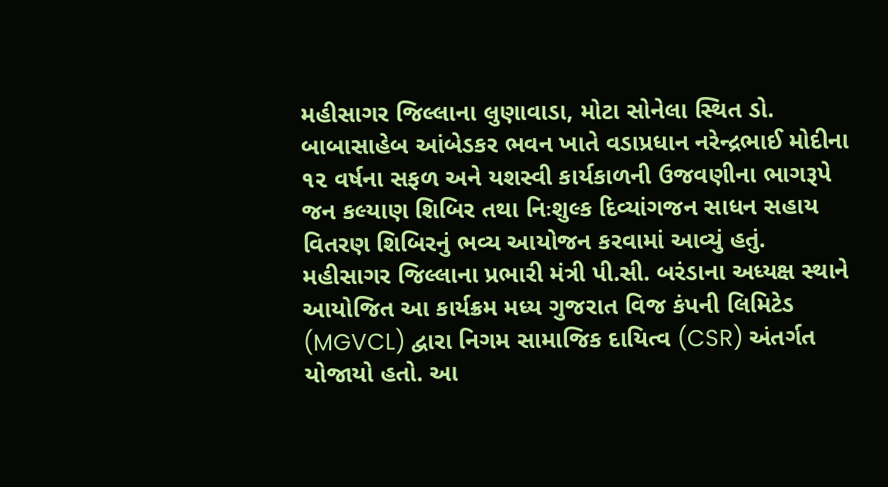મહીસાગર જિલ્લાના લુણાવાડા, મોટા સોનેલા સ્થિત ડો. બાબાસાહેબ આંબેડકર ભવન ખાતે વડાપ્રધાન નરેન્દ્રભાઈ મોદીના ૧૨ વર્ષના સફળ અને યશસ્વી કાર્યકાળની ઉજવણીના ભાગરૂપે જન કલ્યાણ શિબિર તથા નિઃશુલ્ક દિવ્યાંગજન સાધન સહાય વિતરણ શિબિરનું ભવ્ય આયોજન કરવામાં આવ્યું હતું.
મહીસાગર જિલ્લાના પ્રભારી મંત્રી પી.સી. બરંડાના અધ્યક્ષ સ્થાને આયોજિત આ કાર્યક્રમ મધ્ય ગુજરાત વિજ કંપની લિમિટેડ (MGVCL) દ્વારા નિગમ સામાજિક દાયિત્વ (CSR) અંતર્ગત યોજાયો હતો. આ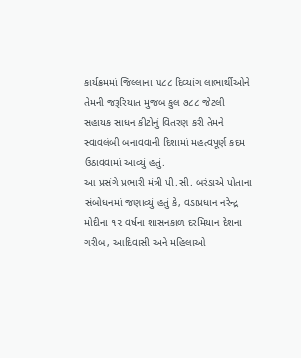કાર્યક્રમમાં જિલ્લાના ૫૮૮ દિવ્યાંગ લાભાર્થીઓને તેમની જરૂરિયાત મુજબ કુલ ૭૮૮ જેટલી સહાયક સાધન કીટોનું વિતરણ કરી તેમને સ્વાવલંબી બનાવવાની દિશામાં મહત્વપૂર્ણ કદમ ઉઠાવવામાં આવ્યું હતું.
આ પ્રસંગે પ્રભારી મંત્રી પી.સી. બરંડાએ પોતાના સંબોધનમાં જણાવ્યું હતું કે, વડાપ્રધાન નરેન્દ્ર મોદીના ૧૨ વર્ષના શાસનકાળ દરમિયાન દેશના ગરીબ, આદિવાસી અને મહિલાઓ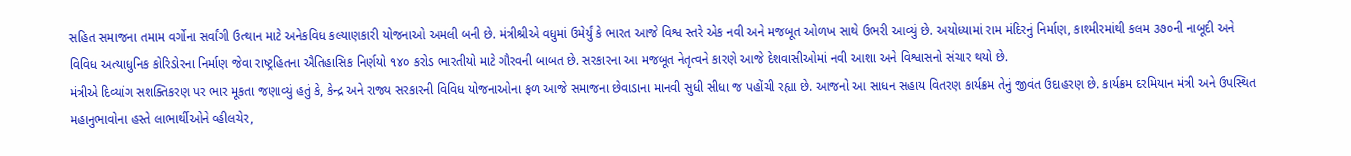સહિત સમાજના તમામ વર્ગોના સર્વાંગી ઉત્થાન માટે અનેકવિધ કલ્યાણકારી યોજનાઓ અમલી બની છે. મંત્રીશ્રીએ વધુમાં ઉમેર્યું કે ભારત આજે વિશ્વ સ્તરે એક નવી અને મજબૂત ઓળખ સાથે ઉભરી આવ્યું છે. અયોધ્યામાં રામ મંદિરનું નિર્માણ, કાશ્મીરમાંથી કલમ ૩૭૦ની નાબૂદી અને વિવિધ અત્યાધુનિક કોરિડોરના નિર્માણ જેવા રાષ્ટ્રહિતના ઐતિહાસિક નિર્ણયો ૧૪૦ કરોડ ભારતીયો માટે ગૌરવની બાબત છે. સરકારના આ મજબૂત નેતૃત્વને કારણે આજે દેશવાસીઓમાં નવી આશા અને વિશ્વાસનો સંચાર થયો છે.
મંત્રીએ દિવ્યાંગ સશક્તિકરણ પર ભાર મૂકતા જણાવ્યું હતું કે, કેન્દ્ર અને રાજ્ય સરકારની વિવિધ યોજનાઓના ફળ આજે સમાજના છેવાડાના માનવી સુધી સીધા જ પહોંચી રહ્યા છે. આજનો આ સાધન સહાય વિતરણ કાર્યક્રમ તેનું જીવંત ઉદાહરણ છે. કાર્યક્રમ દરમિયાન મંત્રી અને ઉપસ્થિત મહાનુભાવોના હસ્તે લાભાર્થીઓને વ્હીલચેર,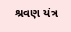શ્રવણ યંત્ર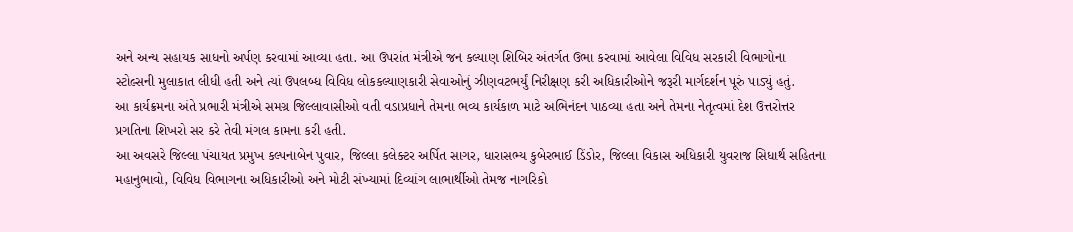અને અન્ય સહાયક સાધનો અર્પણ કરવામાં આવ્યા હતા. આ ઉપરાંત મંત્રીએ જન કલ્યાણ શિબિર અંતર્ગત ઉભા કરવામાં આવેલા વિવિધ સરકારી વિભાગોના સ્ટોલ્સની મુલાકાત લીધી હતી અને ત્યાં ઉપલબ્ધ વિવિધ લોકકલ્યાણકારી સેવાઓનું ઝીણવટભર્યું નિરીક્ષણ કરી અધિકારીઓને જરૂરી માર્ગદર્શન પૂરું પાડ્યું હતું.
આ કાર્યક્રમના અંતે પ્રભારી મંત્રીએ સમગ્ર જિલ્લાવાસીઓ વતી વડાપ્રધાને તેમના ભવ્ય કાર્યકાળ માટે અભિનંદન પાઠવ્યા હતા અને તેમના નેતૃત્વમાં દેશ ઉત્તરોત્તર પ્રગતિના શિખરો સર કરે તેવી મંગલ કામના કરી હતી.
આ અવસરે જિલ્લા પંચાયત પ્રમુખ કલ્પનાબેન પુવાર, જિલ્લા કલેક્ટર અર્પિત સાગર, ધારાસભ્ય કુબેરભાઈ ડિંડોર, જિલ્લા વિકાસ અધિકારી યુવરાજ સિધાર્થ સહિતના મહાનુભાવો, વિવિધ વિભાગના અધિકારીઓ અને મોટી સંખ્યામાં દિવ્યાંગ લાભાર્થીઓ તેમજ નાગરિકો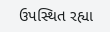ઉપસ્થિત રહ્યા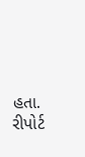હતા.
રીપોર્ટ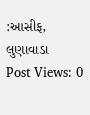:આસીફ, લુણાવાડા
Post Views: 0